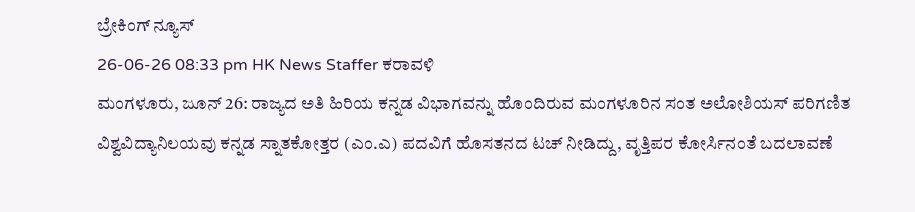ಬ್ರೇಕಿಂಗ್ ನ್ಯೂಸ್
26-06-26 08:33 pm HK News Staffer ಕರಾವಳಿ
ಮಂಗಳೂರು, ಜೂನ್ 26: ರಾಜ್ಯದ ಅತಿ ಹಿರಿಯ ಕನ್ನಡ ವಿಭಾಗವನ್ನು ಹೊಂದಿರುವ ಮಂಗಳೂರಿನ ಸಂತ ಅಲೋಶಿಯಸ್ ಪರಿಗಣಿತ ವಿಶ್ವವಿದ್ಯಾನಿಲಯವು ಕನ್ನಡ ಸ್ನಾತಕೋತ್ತರ (ಎಂ.ಎ) ಪದವಿಗೆ ಹೊಸತನದ ಟಚ್ ನೀಡಿದ್ದು, ವೃತ್ತಿಪರ ಕೋರ್ಸಿನಂತೆ ಬದಲಾವಣೆ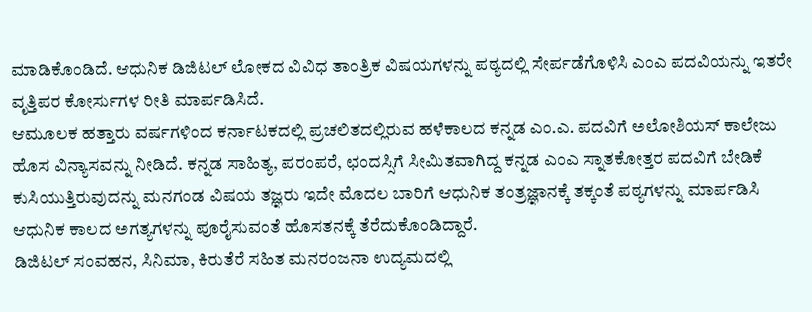ಮಾಡಿಕೊಂಡಿದೆ. ಆಧುನಿಕ ಡಿಜಿಟಲ್ ಲೋಕದ ವಿವಿಧ ತಾಂತ್ರಿಕ ವಿಷಯಗಳನ್ನು ಪಠ್ಯದಲ್ಲಿ ಸೇರ್ಪಡೆಗೊಳಿಸಿ ಎಂಎ ಪದವಿಯನ್ನು ಇತರೇ ವೃತ್ತಿಪರ ಕೋರ್ಸುಗಳ ರೀತಿ ಮಾರ್ಪಡಿಸಿದೆ.
ಆಮೂಲಕ ಹತ್ತಾರು ವರ್ಷಗಳಿಂದ ಕರ್ನಾಟಕದಲ್ಲಿ ಪ್ರಚಲಿತದಲ್ಲಿರುವ ಹಳೆಕಾಲದ ಕನ್ನಡ ಎಂ.ಎ. ಪದವಿಗೆ ಅಲೋಶಿಯಸ್ ಕಾಲೇಜು ಹೊಸ ವಿನ್ಯಾಸವನ್ನು ನೀಡಿದೆ. ಕನ್ನಡ ಸಾಹಿತ್ಯ, ಪರಂಪರೆ, ಛಂದಸ್ಸಿಗೆ ಸೀಮಿತವಾಗಿದ್ದ ಕನ್ನಡ ಎಂಎ ಸ್ನಾತಕೋತ್ತರ ಪದವಿಗೆ ಬೇಡಿಕೆ ಕುಸಿಯುತ್ತಿರುವುದನ್ನು ಮನಗಂಡ ವಿಷಯ ತಜ್ಞರು ಇದೇ ಮೊದಲ ಬಾರಿಗೆ ಆಧುನಿಕ ತಂತ್ರಜ್ಞಾನಕ್ಕೆ ತಕ್ಕಂತೆ ಪಠ್ಯಗಳನ್ನು ಮಾರ್ಪಡಿಸಿ ಆಧುನಿಕ ಕಾಲದ ಅಗತ್ಯಗಳನ್ನು ಪೂರೈಸುವಂತೆ ಹೊಸತನಕ್ಕೆ ತೆರೆದುಕೊಂಡಿದ್ದಾರೆ.
ಡಿಜಿಟಲ್ ಸಂವಹನ, ಸಿನಿಮಾ, ಕಿರುತೆರೆ ಸಹಿತ ಮನರಂಜನಾ ಉದ್ಯಮದಲ್ಲಿ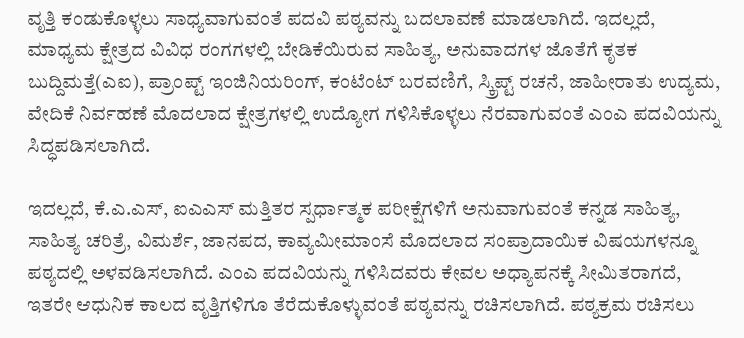ವೃತ್ತಿ ಕಂಡುಕೊಳ್ಳಲು ಸಾಧ್ಯವಾಗುವಂತೆ ಪದವಿ ಪಠ್ಯವನ್ನು ಬದಲಾವಣೆ ಮಾಡಲಾಗಿದೆ. ಇದಲ್ಲದೆ, ಮಾಧ್ಯಮ ಕ್ಷೇತ್ರದ ವಿವಿಧ ರಂಗಗಳಲ್ಲಿ ಬೇಡಿಕೆಯಿರುವ ಸಾಹಿತ್ಯ, ಅನುವಾದಗಳ ಜೊತೆಗೆ ಕೃತಕ ಬುದ್ದಿಮತ್ತೆ(ಎಐ), ಪ್ರಾಂಪ್ಟ್ ಇಂಜಿನಿಯರಿಂಗ್, ಕಂಟೆಂಟ್ ಬರವಣಿಗೆ, ಸ್ಕ್ರಿಪ್ಟ್ ರಚನೆ, ಜಾಹೀರಾತು ಉದ್ಯಮ, ವೇದಿಕೆ ನಿರ್ವಹಣೆ ಮೊದಲಾದ ಕ್ಷೇತ್ರಗಳಲ್ಲಿ ಉದ್ಯೋಗ ಗಳಿಸಿಕೊಳ್ಳಲು ನೆರವಾಗುವಂತೆ ಎಂಎ ಪದವಿಯನ್ನು ಸಿದ್ಧಪಡಿಸಲಾಗಿದೆ.

ಇದಲ್ಲದೆ, ಕೆ.ಎ.ಎಸ್, ಐಎಎಸ್ ಮತ್ತಿತರ ಸ್ಪರ್ಧಾತ್ಮಕ ಪರೀಕ್ಷೆಗಳಿಗೆ ಅನುವಾಗುವಂತೆ ಕನ್ನಡ ಸಾಹಿತ್ಯ, ಸಾಹಿತ್ಯ ಚರಿತ್ರೆ, ವಿಮರ್ಶೆ, ಜಾನಪದ, ಕಾವ್ಯಮೀಮಾಂಸೆ ಮೊದಲಾದ ಸಂಪ್ರಾದಾಯಿಕ ವಿಷಯಗಳನ್ನೂ ಪಠ್ಯದಲ್ಲಿ ಅಳವಡಿಸಲಾಗಿದೆ. ಎಂಎ ಪದವಿಯನ್ನು ಗಳಿಸಿದವರು ಕೇವಲ ಅಧ್ಯಾಪನಕ್ಕೆ ಸೀಮಿತರಾಗದೆ, ಇತರೇ ಆಧುನಿಕ ಕಾಲದ ವೃತ್ತಿಗಳಿಗೂ ತೆರೆದುಕೊಳ್ಳುವಂತೆ ಪಠ್ಯವನ್ನು ರಚಿಸಲಾಗಿದೆ. ಪಠ್ಯಕ್ರಮ ರಚಿಸಲು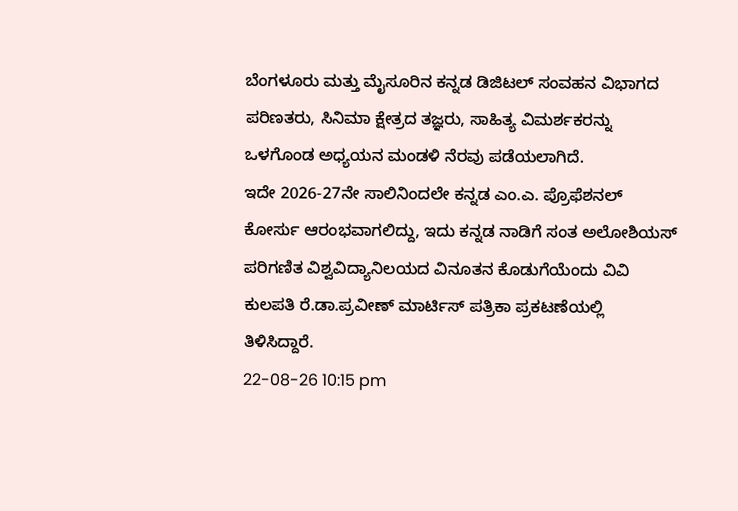ಬೆಂಗಳೂರು ಮತ್ತು ಮೈಸೂರಿನ ಕನ್ನಡ ಡಿಜಿಟಲ್ ಸಂವಹನ ವಿಭಾಗದ ಪರಿಣತರು, ಸಿನಿಮಾ ಕ್ಷೇತ್ರದ ತಜ್ಞರು, ಸಾಹಿತ್ಯ ವಿಮರ್ಶಕರನ್ನು ಒಳಗೊಂಡ ಅಧ್ಯಯನ ಮಂಡಳಿ ನೆರವು ಪಡೆಯಲಾಗಿದೆ.
ಇದೇ 2026-27ನೇ ಸಾಲಿನಿಂದಲೇ ಕನ್ನಡ ಎಂ.ಎ. ಪ್ರೊಫೆಶನಲ್ ಕೋರ್ಸು ಆರಂಭವಾಗಲಿದ್ದು, ಇದು ಕನ್ನಡ ನಾಡಿಗೆ ಸಂತ ಅಲೋಶಿಯಸ್ ಪರಿಗಣಿತ ವಿಶ್ವವಿದ್ಯಾನಿಲಯದ ವಿನೂತನ ಕೊಡುಗೆಯೆಂದು ವಿವಿ ಕುಲಪತಿ ರೆ.ಡಾ.ಪ್ರವೀಣ್ ಮಾರ್ಟಿಸ್ ಪತ್ರಿಕಾ ಪ್ರಕಟಣೆಯಲ್ಲಿ ತಿಳಿಸಿದ್ದಾರೆ.
22-08-26 10:15 pm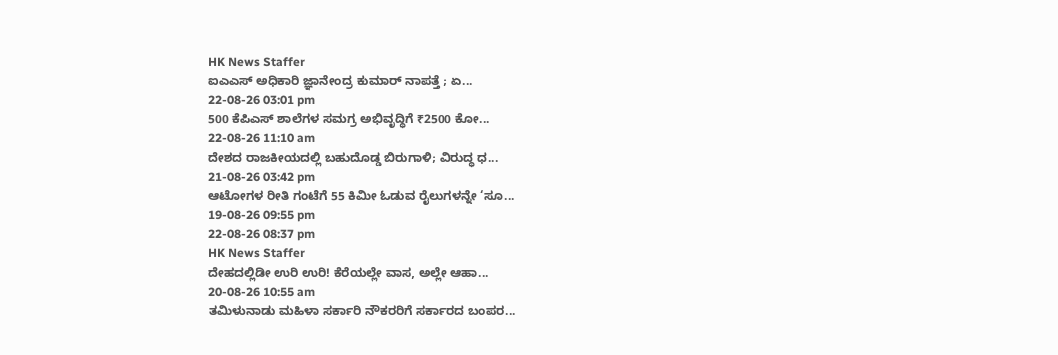HK News Staffer
ಐಎಎಸ್ ಅಧಿಕಾರಿ ಜ್ಞಾನೇಂದ್ರ ಕುಮಾರ್ ನಾಪತ್ತೆ ; ಏ...
22-08-26 03:01 pm
500 ಕೆಪಿಎಸ್ ಶಾಲೆಗಳ ಸಮಗ್ರ ಅಭಿವೃದ್ಧಿಗೆ ₹2500 ಕೋ...
22-08-26 11:10 am
ದೇಶದ ರಾಜಕೀಯದಲ್ಲಿ ಬಹುದೊಡ್ಡ ಬಿರುಗಾಳಿ; ವಿರುದ್ಧ ಧ...
21-08-26 03:42 pm
ಆಟೋಗಳ ರೀತಿ ಗಂಟೆಗೆ 55 ಕಿಮೀ ಓಡುವ ರೈಲುಗಳನ್ನೇ ‘ಸೂ...
19-08-26 09:55 pm
22-08-26 08:37 pm
HK News Staffer
ದೇಹದಲ್ಲಿಡೀ ಉರಿ ಉರಿ! ಕೆರೆಯಲ್ಲೇ ವಾಸ, ಅಲ್ಲೇ ಆಹಾ...
20-08-26 10:55 am
ತಮಿಳುನಾಡು ಮಹಿಳಾ ಸರ್ಕಾರಿ ನೌಕರರಿಗೆ ಸರ್ಕಾರದ ಬಂಪರ...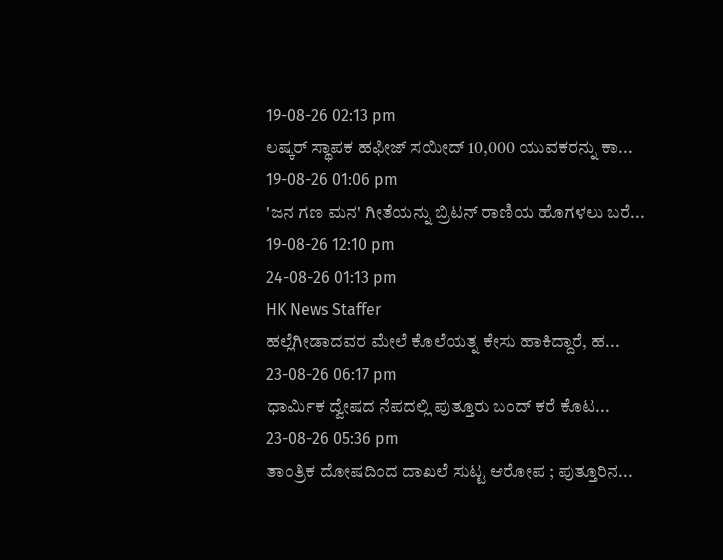19-08-26 02:13 pm
ಲಷ್ಕರ್ ಸ್ಥಾಪಕ ಹಫೀಜ್ ಸಯೀದ್ 10,000 ಯುವಕರನ್ನು ಕಾ...
19-08-26 01:06 pm
'ಜನ ಗಣ ಮನ' ಗೀತೆಯನ್ನು ಬ್ರಿಟನ್ ರಾಣಿಯ ಹೊಗಳಲು ಬರೆ...
19-08-26 12:10 pm
24-08-26 01:13 pm
HK News Staffer
ಹಲ್ಲೆಗೀಡಾದವರ ಮೇಲೆ ಕೊಲೆಯತ್ನ ಕೇಸು ಹಾಕಿದ್ದಾರೆ, ಹ...
23-08-26 06:17 pm
ಧಾರ್ಮಿಕ ದ್ವೇಷದ ನೆಪದಲ್ಲಿ ಪುತ್ತೂರು ಬಂದ್ ಕರೆ ಕೊಟ...
23-08-26 05:36 pm
ತಾಂತ್ರಿಕ ದೋಷದಿಂದ ದಾಖಲೆ ಸುಟ್ಟ ಆರೋಪ ; ಪುತ್ತೂರಿನ...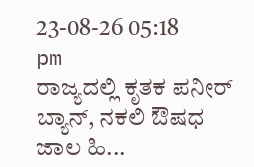23-08-26 05:18 pm
ರಾಜ್ಯದಲ್ಲಿ ಕೃತಕ ಪನೀರ್ ಬ್ಯಾನ್, ನಕಲಿ ಔಷಧ ಜಾಲ ಹಿ...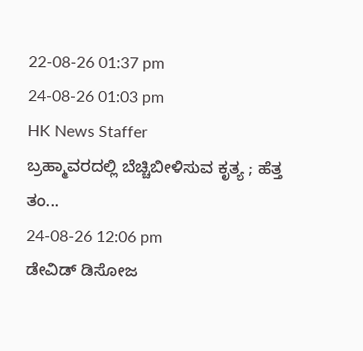22-08-26 01:37 pm
24-08-26 01:03 pm
HK News Staffer
ಬ್ರಹ್ಮಾವರದಲ್ಲಿ ಬೆಚ್ಚಿಬೀಳಿಸುವ ಕೃತ್ಯ ; ಹೆತ್ತ ತಂ...
24-08-26 12:06 pm
ಡೇವಿಡ್ ಡಿಸೋಜ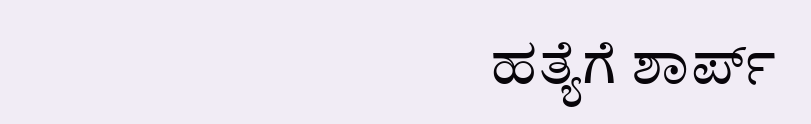ಹತ್ಯೆಗೆ ಶಾರ್ಪ್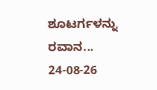ಶೂಟರ್ಗಳನ್ನು ರವಾನ...
24-08-26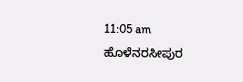11:05 am
ಹೊಳೆನರಸೀಪುರ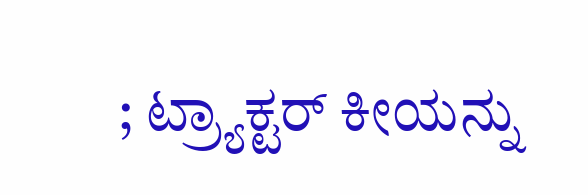; ಟ್ರ್ಯಾಕ್ಟರ್ ಕೀಯನ್ನು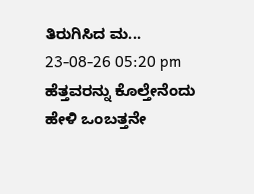ತಿರುಗಿಸಿದ ಮ...
23-08-26 05:20 pm
ಹೆತ್ತವರನ್ನು ಕೊಲ್ತೇನೆಂದು ಹೇಳಿ ಒಂಬತ್ತನೇ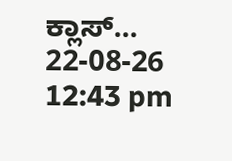ಕ್ಲಾಸ್...
22-08-26 12:43 pm